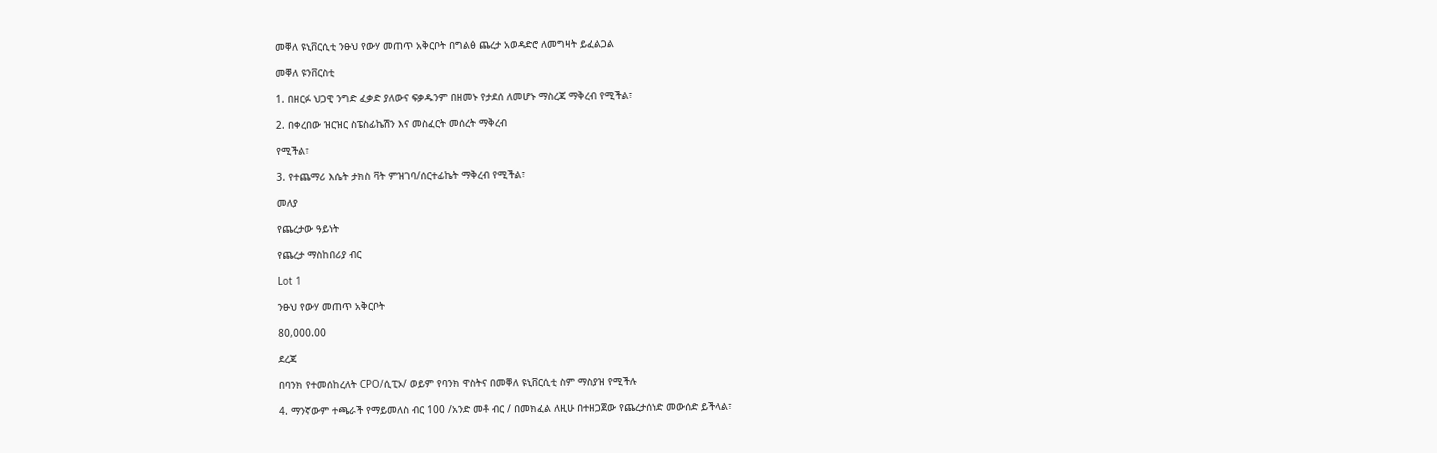መቐለ ዩኒቨርሲቲ ንፁህ የውሃ መጠጥ አቅርቦት በግልፅ ጨረታ አወዳድሮ ለመግዛት ይፈልጋል

መቐለ ዩንቨርስቲ

1. በዘርፉ ህጋዊ ንግድ ፈቃድ ያለውና ፍቃዱንም በዘመኑ የታደሰ ለመሆኑ ማስረጃ ማቅረብ የሚችል፣

2. በቀረበው ዝርዝር ስፔስፊኬሽን እና መስፈርት መሰረት ማቅረብ

የሚችል፣

3. የተጨማሪ እሴት ታክስ ቫት ምዝገባ/ሰርተፊኬት ማቅረብ የሚችል፣

መለያ

የጨረታው ዓይነት

የጨረታ ማስከበሪያ ብር

Lot 1

ንፁህ የውሃ መጠጥ አቅርቦት

80,000.00

ደረጃ

በባንክ የተመሰከረለት CPO/ሲፒኦ/ ወይም የባንክ ዋስትና በመቐለ ዩኒቨርሲቲ ስም ማስያዝ የሚችሉ

4. ማንኛውም ተጫራች የማይመለስ ብር 100 /አንድ መቶ ብር / በመክፈል ለዚሁ በተዘጋጀው የጨረታሰነድ መውሰድ ይችላል፣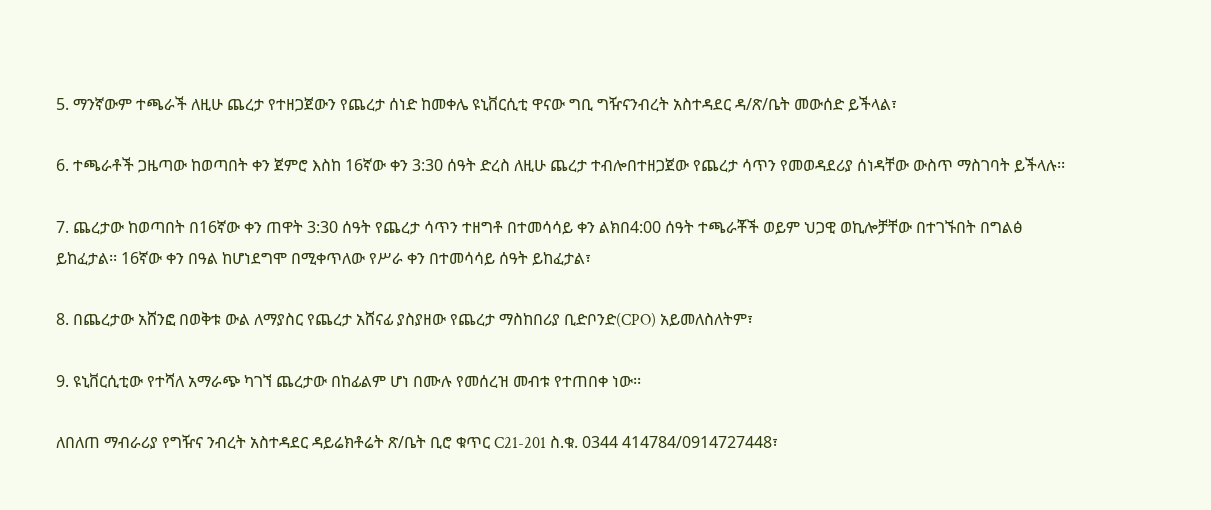5. ማንኛውም ተጫራች ለዚሁ ጨረታ የተዘጋጀውን የጨረታ ሰነድ ከመቀሌ ዩኒቨርሲቲ ዋናው ግቢ ግዥናንብረት አስተዳደር ዳ/ጽ/ቤት መውሰድ ይችላል፣

6. ተጫራቶች ጋዜጣው ከወጣበት ቀን ጀምሮ እስከ 16ኛው ቀን 3:30 ሰዓት ድረስ ለዚሁ ጨረታ ተብሎበተዘጋጀው የጨረታ ሳጥን የመወዳደሪያ ሰነዳቸው ውስጥ ማስገባት ይችላሉ፡፡

7. ጨረታው ከወጣበት በ16ኛው ቀን ጠዋት 3:30 ሰዓት የጨረታ ሳጥን ተዘግቶ በተመሳሳይ ቀን ልክበ4:00 ሰዓት ተጫራቾች ወይም ህጋዊ ወኪሎቻቸው በተገኙበት በግልፅ ይከፈታል፡፡ 16ኛው ቀን በዓል ከሆነደግሞ በሚቀጥለው የሥራ ቀን በተመሳሳይ ሰዓት ይከፈታል፣

8. በጨረታው አሸንፎ በወቅቱ ውል ለማያስር የጨረታ አሸናፊ ያስያዘው የጨረታ ማስከበሪያ ቢድቦንድ(CPO) አይመለስለትም፣

9. ዩኒቨርሲቲው የተሻለ አማራጭ ካገኘ ጨረታው በከፊልም ሆነ በሙሉ የመሰረዝ መብቱ የተጠበቀ ነው፡፡

ለበለጠ ማብራሪያ የግዥና ንብረት አስተዳደር ዳይሬክቶሬት ጽ/ቤት ቢሮ ቁጥር C21-201 ስ.ቁ. 0344 414784/0914727448፣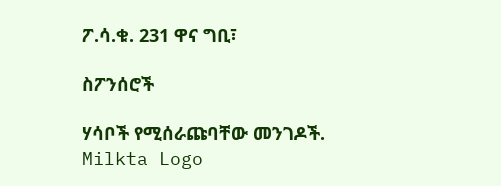ፖ.ሳ.ቁ. 231 ዋና ግቢ፣

ስፖንሰሮች

ሃሳቦች የሚሰራጩባቸው መንገዶች.
Milkta Logo